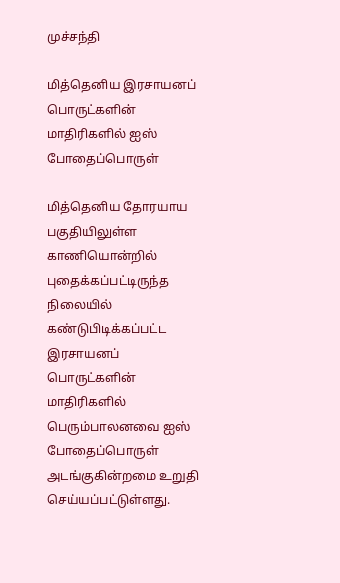முச்சந்தி

மித்தெனிய இரசாயனப் பொருட்களின் மாதிரிகளில் ஐஸ் போதைப்பொருள்

மித்தெனிய தோரயாய பகுதியிலுள்ள காணியொன்றில் புதைக்கப்பட்டிருந்த நிலையில் கண்டுபிடிக்கப்பட்ட இரசாயனப் பொருட்களின் மாதிரிகளில் பெரும்பாலனவை ஐஸ் போதைப்பொருள் அடங்குகின்றமை உறுதி செய்யப்பட்டுள்ளது.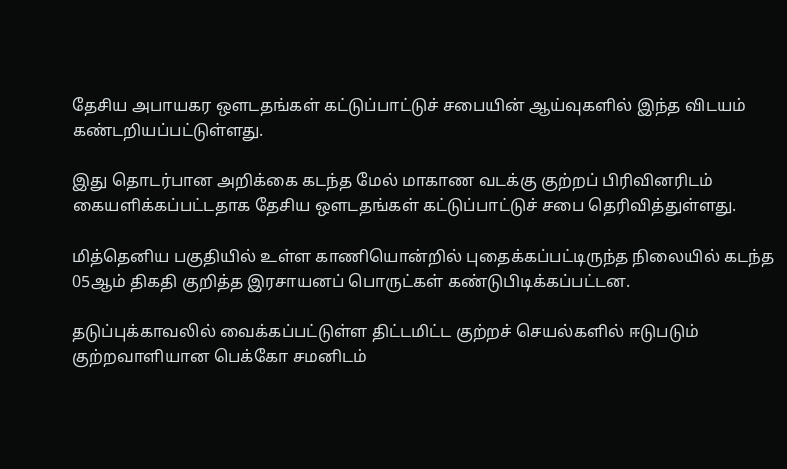தேசிய அபாயகர ஔடதங்கள் கட்டுப்பாட்டுச் சபையின் ஆய்வுகளில் இந்த விடயம் கண்டறியப்பட்டுள்ளது.

இது தொடர்பான அறிக்கை கடந்த மேல் மாகாண வடக்கு குற்றப் பிரிவினரிடம் கையளிக்கப்பட்டதாக தேசிய ஔடதங்கள் கட்டுப்பாட்டுச் சபை தெரிவித்துள்ளது.

மித்தெனிய பகுதியில் உள்ள காணியொன்றில் புதைக்கப்பட்டிருந்த நிலையில் கடந்த 05ஆம் திகதி குறித்த இரசாயனப் பொருட்கள் கண்டுபிடிக்கப்பட்டன.

தடுப்புக்காவலில் வைக்கப்பட்டுள்ள திட்டமிட்ட குற்றச் செயல்களில் ஈடுபடும் குற்றவாளியான பெக்கோ சமனிடம்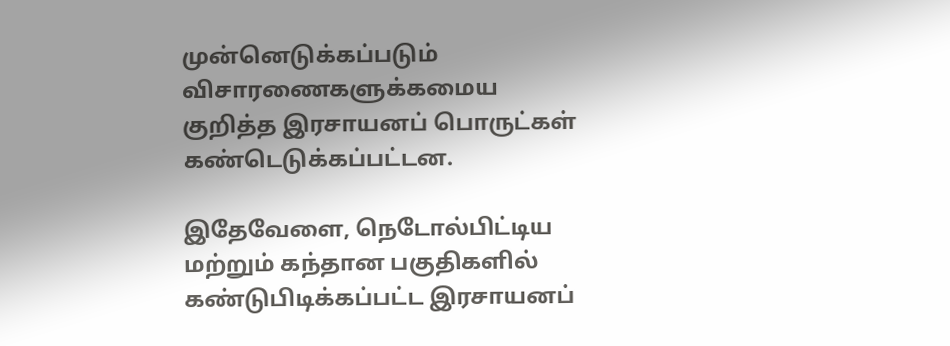முன்னெடுக்கப்படும் விசாரணைகளுக்கமைய குறித்த இரசாயனப் பொருட்கள் கண்டெடுக்கப்பட்டன.

இதேவேளை, நெடோல்பிட்டிய மற்றும் கந்தான பகுதிகளில் கண்டுபிடிக்கப்பட்ட இரசாயனப்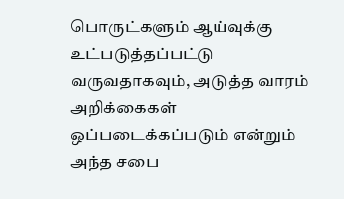பொருட்களும் ஆய்வுக்கு உட்படுத்தப்பட்டு வருவதாகவும், அடுத்த வாரம் அறிக்கைகள் ஒப்படைக்கப்படும் என்றும் அந்த சபை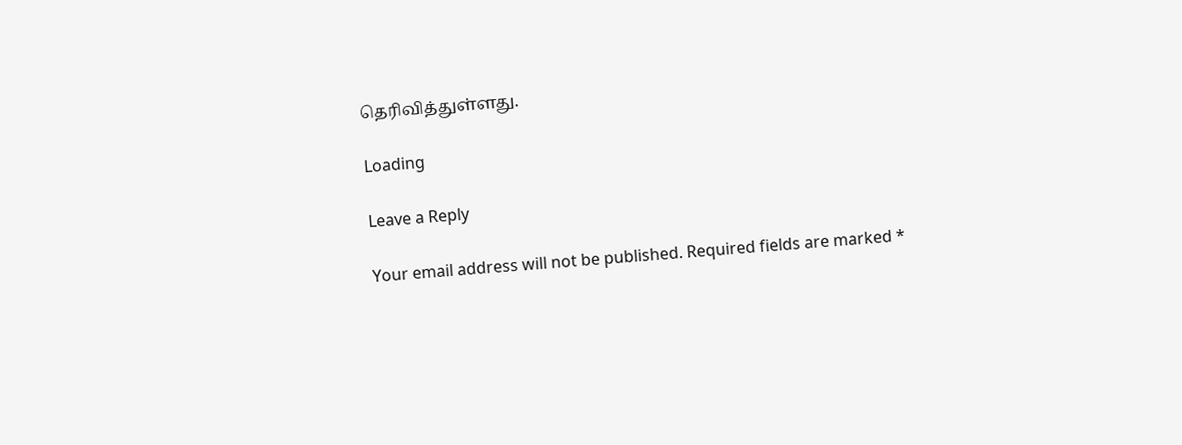தெரிவித்துள்ளது.

Loading

Leave a Reply

Your email address will not be published. Required fields are marked *